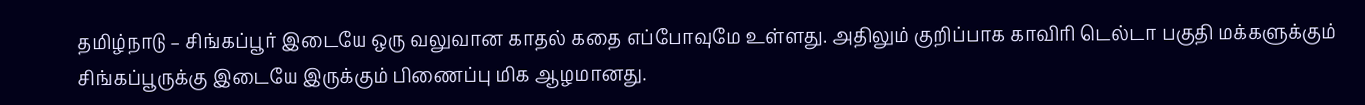தமிழ்நாடு – சிங்கப்பூர் இடையே ஒரு வலுவான காதல் கதை எப்போவுமே உள்ளது. அதிலும் குறிப்பாக காவிரி டெல்டா பகுதி மக்களுக்கும் சிங்கப்பூருக்கு இடையே இருக்கும் பிணைப்பு மிக ஆழமானது.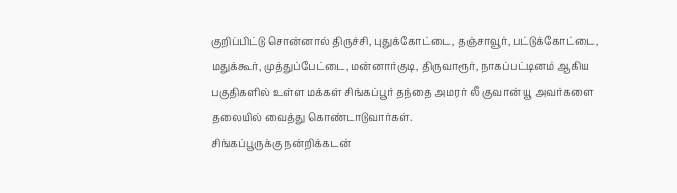குறிப்பிட்டு சொன்னால் திருச்சி, புதுக்கோட்டை, தஞ்சாவூர், பட்டுக்கோட்டை, மதுக்கூர், முத்துப்பேட்டை, மன்னார்குடி, திருவாரூர், நாகப்பட்டினம் ஆகிய பகுதிகளில் உள்ள மக்கள் சிங்கப்பூர் தந்தை அமரர் லீ குவான் யூ அவர்களை தலையில் வைத்து கொண்டாடுவார்கள்.
சிங்கப்பூருக்கு நன்றிக்கடன்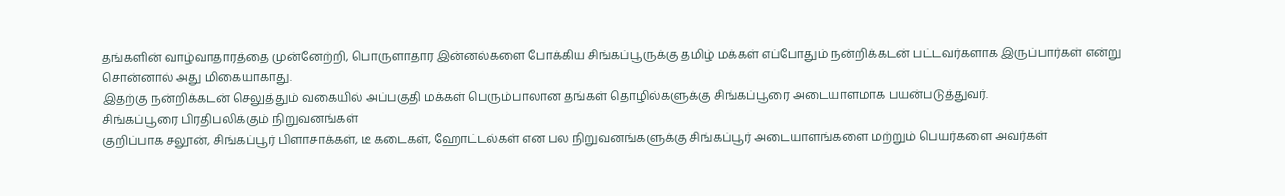தங்களின் வாழ்வாதாரத்தை முன்னேற்றி, பொருளாதார இன்னல்களை போக்கிய சிங்கப்பூருக்கு தமிழ் மக்கள் எப்போதும் நன்றிக்கடன் பட்டவர்களாக இருப்பார்கள் என்று சொன்னால் அது மிகையாகாது.
இதற்கு நன்றிக்கடன் செலுத்தும் வகையில் அப்பகுதி மக்கள் பெரும்பாலான தங்கள் தொழில்களுக்கு சிங்கப்பூரை அடையாளமாக பயன்படுத்துவர்.
சிங்கப்பூரை பிரதிபலிக்கும் நிறுவனங்கள்
குறிப்பாக சலூன், சிங்கப்பூர் பிளாசாக்கள், டீ கடைகள், ஹோட்டல்கள் என பல நிறுவனங்களுக்கு சிங்கப்பூர் அடையாளங்களை மற்றும் பெயர்களை அவர்கள்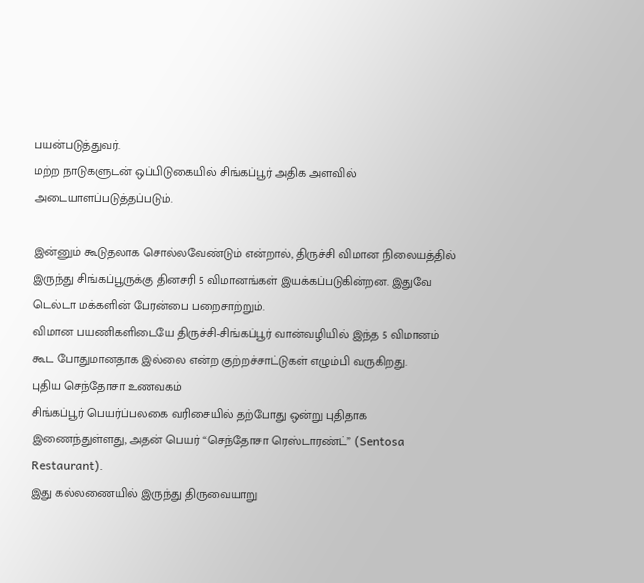பயன்படுத்துவர்.
மற்ற நாடுகளுடன் ஒப்பிடுகையில் சிங்கப்பூர் அதிக அளவில் அடையாளப்படுத்தப்படும்.

இன்னும் கூடுதலாக சொல்லவேண்டும் என்றால், திருச்சி விமான நிலையத்தில் இருந்து சிங்கப்பூருக்கு தினசரி 5 விமானங்கள் இயக்கப்படுகின்றன. இதுவே டெல்டா மக்களின் பேரன்பை பறைசாற்றும்.
விமான பயணிகளிடையே திருச்சி-சிங்கப்பூர் வான்வழியில் இந்த 5 விமானம் கூட போதுமானதாக இல்லை என்ற குற்றச்சாட்டுகள் எழும்பி வருகிறது.
புதிய செந்தோசா உணவகம்
சிங்கப்பூர் பெயர்ப்பலகை வரிசையில் தற்போது ஒன்று புதிதாக இணைந்துள்ளது, அதன் பெயர் “செந்தோசா ரெஸ்டாரண்ட்” (Sentosa Restaurant).
இது கல்லணையில் இருந்து திருவையாறு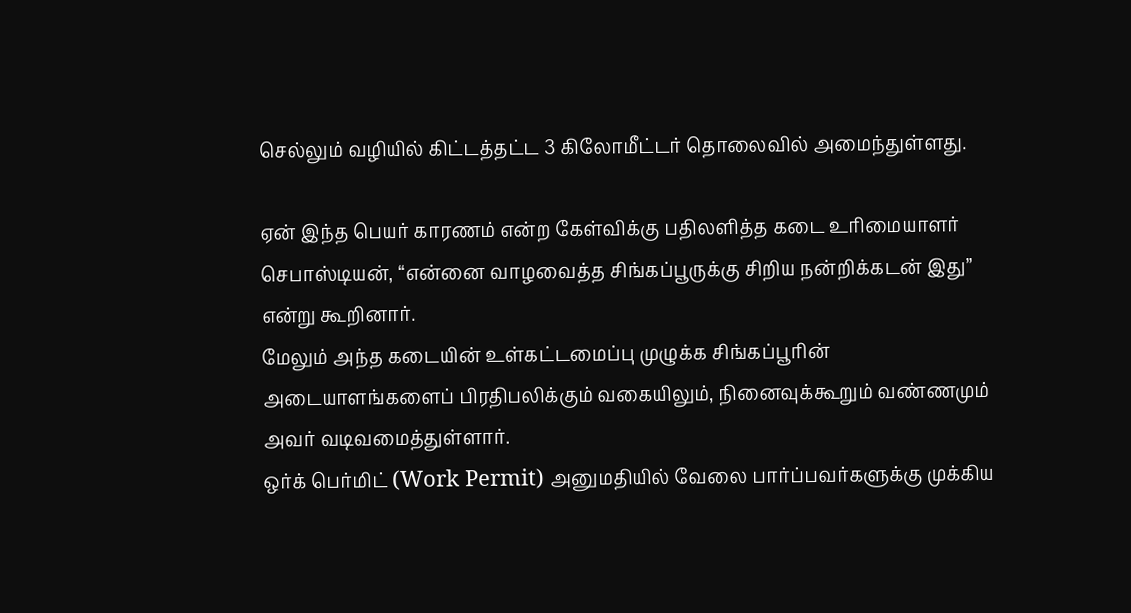செல்லும் வழியில் கிட்டத்தட்ட 3 கிலோமீட்டர் தொலைவில் அமைந்துள்ளது.

ஏன் இந்த பெயர் காரணம் என்ற கேள்விக்கு பதிலளித்த கடை உரிமையாளர் செபாஸ்டியன், “என்னை வாழவைத்த சிங்கப்பூருக்கு சிறிய நன்றிக்கடன் இது” என்று கூறினார்.
மேலும் அந்த கடையின் உள்கட்டமைப்பு முழுக்க சிங்கப்பூரின் அடையாளங்களைப் பிரதிபலிக்கும் வகையிலும், நினைவுக்கூறும் வண்ணமும் அவர் வடிவமைத்துள்ளார்.
ஒர்க் பெர்மிட் (Work Permit) அனுமதியில் வேலை பார்ப்பவர்களுக்கு முக்கிய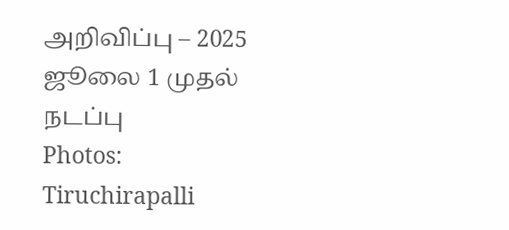அறிவிப்பு – 2025 ஜூலை 1 முதல் நடப்பு
Photos: Tiruchirapalli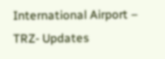International Airport – TRZ- Updates